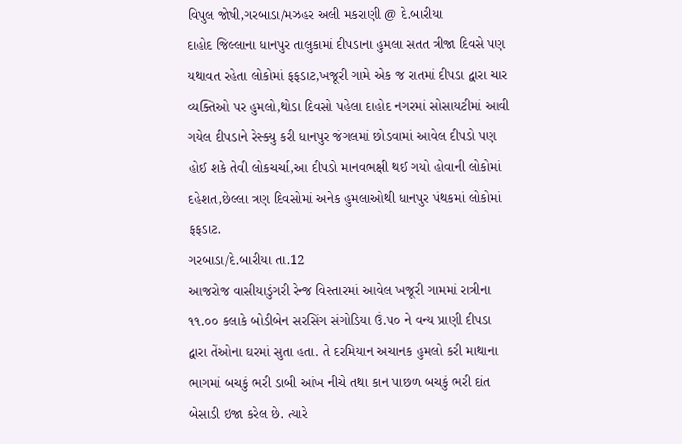વિપુલ જોષી,ગરબાડા/મઝહર અલી મકરાણી @ દે.બારીયા
દાહોદ જિલ્લાના ધાનપુર તાલુકામાં દીપડાના હુમલા સતત ત્રીજા દિવસે પણ યથાવત રહેતા લોકોમાં ફફડાટ,ખજૂરી ગામે એક જ રાતમાં દીપડા દ્વારા ચાર વ્યક્તિઓ પર હુમલો,થોડા દિવસો પહેલા દાહોદ નગરમાં સોસાયટીમાં આવી ગયેલ દીપડાને રેસ્ક્યુ કરી ધાનપુર જંગલમાં છોડવામાં આવેલ દીપડો પણ હોઈ શકે તેવી લોકચર્ચા,આ દીપડો માનવભક્ષી થઈ ગયો હોવાની લોકોમાં દહેશત,છેલ્લા ત્રણ દિવસોમાં અનેક હુમલાઓથી ધાનપુર પંથકમાં લોકોમાં ફફડાટ.
ગરબાડા/દે.બારીયા તા.12
આજરોજ વાસીયાડુંગરી રેન્જ વિસ્તારમાં આવેલ ખજૂરી ગામમાં રાત્રીના ૧૧.૦૦ કલાકે બોડીબેન સરસિંગ સંગોડિયા ઉં.૫૦ ને વન્ય પ્રાણી દીપડા દ્વારા તેંઓના ઘરમાં સુતા હતા. તે દરમિયાન અચાનક હુમલો કરી માથાના ભાગમાં બચકું ભરી ડાબી આંખ નીચે તથા કાન પાછળ બચકું ભરી દાંત બેસાડી ઇજા કરેલ છે. ત્યારે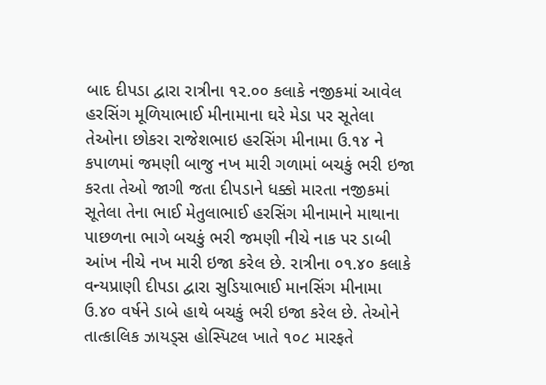બાદ દીપડા દ્વારા રાત્રીના ૧૨.૦૦ કલાકે નજીકમાં આવેલ હરસિંગ મૂળિયાભાઈ મીનામાના ઘરે મેડા પર સૂતેલા તેઓના છોકરા રાજેશભાઇ હરસિંગ મીનામા ઉ.૧૪ ને કપાળમાં જમણી બાજુ નખ મારી ગળામાં બચકું ભરી ઇજા કરતા તેઓ જાગી જતા દીપડાને ધક્કો મારતા નજીકમાં સૂતેલા તેના ભાઈ મેતુલાભાઈ હરસિંગ મીનામાને માથાના પાછળના ભાગે બચકું ભરી જમણી નીચે નાક પર ડાબી આંખ નીચે નખ મારી ઇજા કરેલ છે. રાત્રીના ૦૧.૪૦ કલાકે વન્યપ્રાણી દીપડા દ્વારા સુડિયાભાઈ માનસિંગ મીનામા ઉ.૪૦ વર્ષને ડાબે હાથે બચકું ભરી ઇજા કરેલ છે. તેઓને તાત્કાલિક ઝાયડ્સ હોસ્પિટલ ખાતે ૧૦૮ મારફતે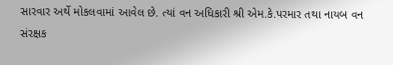સારવાર અર્થે મોકલવામાં આવેલ છે. ત્યાં વન અધિકારી શ્રી એમ.કે.પરમાર તથા નાયબ વન સંરક્ષક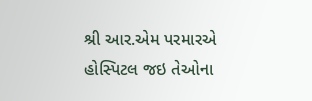શ્રી આર.એમ પરમારએ હોસ્પિટલ જઇ તેઓના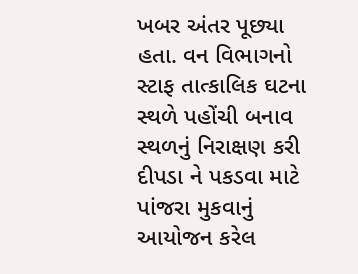ખબર અંતર પૂછ્યા હતા. વન વિભાગનો સ્ટાફ તાત્કાલિક ઘટના સ્થળે પહોંચી બનાવ સ્થળનું નિરાક્ષણ કરી દીપડા ને પકડવા માટે પાંજરા મુકવાનું આયોજન કરેલ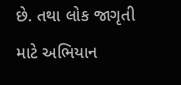છે. તથા લોક જાગૃતી માટે અભિયાન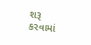શરૂ કરવામાં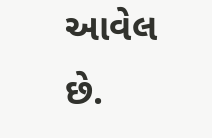આવેલ છે.